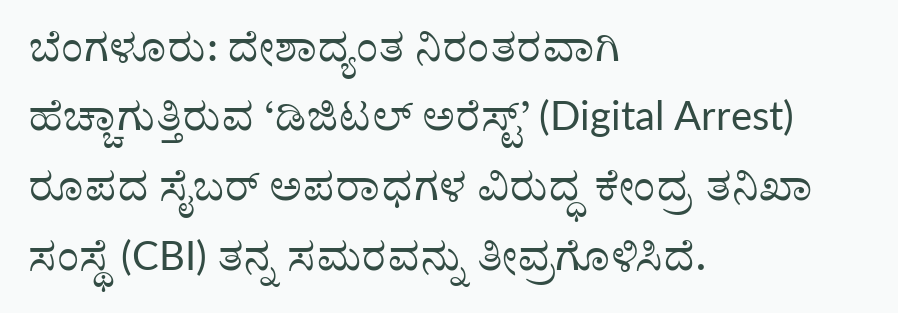ಬೆಂಗಳೂರು: ದೇಶಾದ್ಯಂತ ನಿರಂತರವಾಗಿ ಹೆಚ್ಚಾಗುತ್ತಿರುವ ‘ಡಿಜಿಟಲ್ ಅರೆಸ್ಟ್’ (Digital Arrest) ರೂಪದ ಸೈಬರ್ ಅಪರಾಧಗಳ ವಿರುದ್ಧ ಕೇಂದ್ರ ತನಿಖಾ ಸಂಸ್ಥೆ (CBI) ತನ್ನ ಸಮರವನ್ನು ತೀವ್ರಗೊಳಿಸಿದೆ.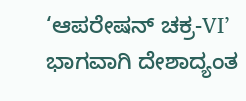‘ಆಪರೇಷನ್ ಚಕ್ರ-VI’ ಭಾಗವಾಗಿ ದೇಶಾದ್ಯಂತ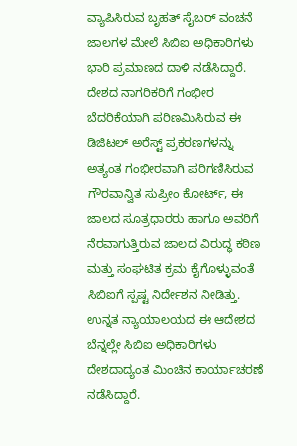ವ್ಯಾಪಿಸಿರುವ ಬೃಹತ್ ಸೈಬರ್ ವಂಚನೆ ಜಾಲಗಳ ಮೇಲೆ ಸಿಬಿಐ ಅಧಿಕಾರಿಗಳು ಭಾರಿ ಪ್ರಮಾಣದ ದಾಳಿ ನಡೆಸಿದ್ದಾರೆ. ದೇಶದ ನಾಗರಿಕರಿಗೆ ಗಂಭೀರ ಬೆದರಿಕೆಯಾಗಿ ಪರಿಣಮಿಸಿರುವ ಈ ಡಿಜಿಟಲ್ ಅರೆಸ್ಟ್ ಪ್ರಕರಣಗಳನ್ನು ಅತ್ಯಂತ ಗಂಭೀರವಾಗಿ ಪರಿಗಣಿಸಿರುವ ಗೌರವಾನ್ವಿತ ಸುಪ್ರೀಂ ಕೋರ್ಟ್, ಈ ಜಾಲದ ಸೂತ್ರಧಾರರು ಹಾಗೂ ಅವರಿಗೆ ನೆರವಾಗುತ್ತಿರುವ ಜಾಲದ ವಿರುದ್ಧ ಕಠಿಣ ಮತ್ತು ಸಂಘಟಿತ ಕ್ರಮ ಕೈಗೊಳ್ಳುವಂತೆ ಸಿಬಿಐಗೆ ಸ್ಪಷ್ಟ ನಿರ್ದೇಶನ ನೀಡಿತ್ತು. ಉನ್ನತ ನ್ಯಾಯಾಲಯದ ಈ ಆದೇಶದ ಬೆನ್ನಲ್ಲೇ ಸಿಬಿಐ ಅಧಿಕಾರಿಗಳು ದೇಶದಾದ್ಯಂತ ಮಿಂಚಿನ ಕಾರ್ಯಾಚರಣೆ ನಡೆಸಿದ್ದಾರೆ.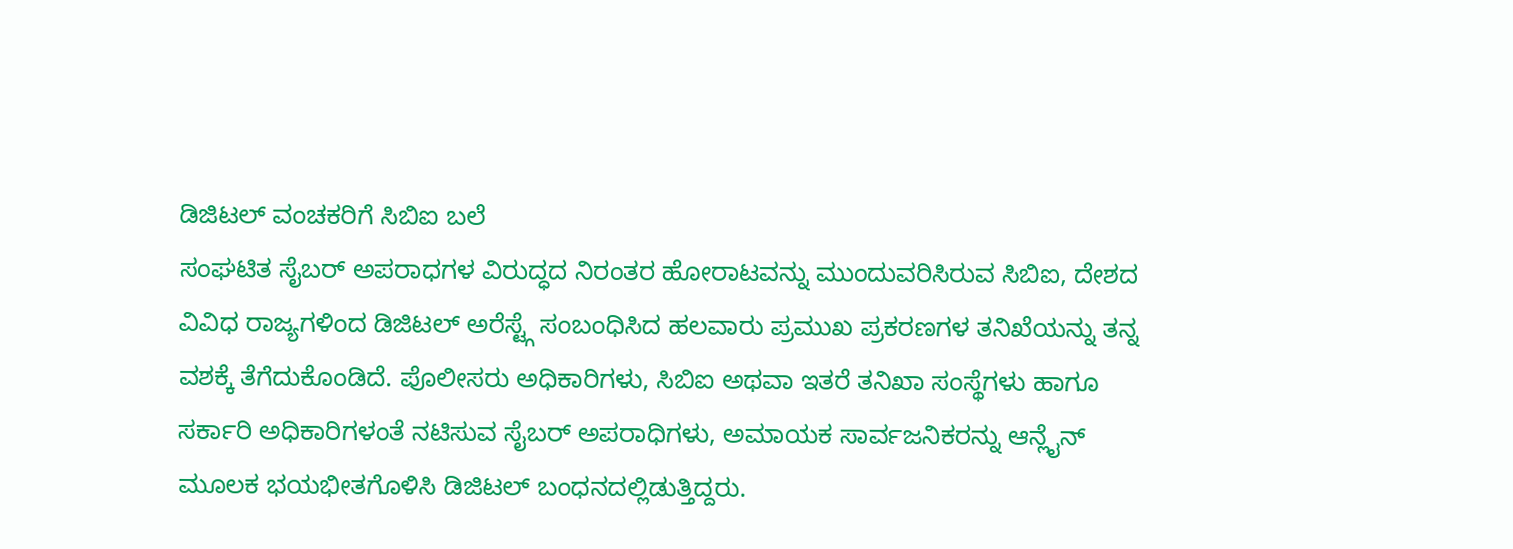ಡಿಜಿಟಲ್ ವಂಚಕರಿಗೆ ಸಿಬಿಐ ಬಲೆ
ಸಂಘಟಿತ ಸೈಬರ್ ಅಪರಾಧಗಳ ವಿರುದ್ಧದ ನಿರಂತರ ಹೋರಾಟವನ್ನು ಮುಂದುವರಿಸಿರುವ ಸಿಬಿಐ, ದೇಶದ ವಿವಿಧ ರಾಜ್ಯಗಳಿಂದ ಡಿಜಿಟಲ್ ಅರೆಸ್ಟ್ಗೆ ಸಂಬಂಧಿಸಿದ ಹಲವಾರು ಪ್ರಮುಖ ಪ್ರಕರಣಗಳ ತನಿಖೆಯನ್ನು ತನ್ನ ವಶಕ್ಕೆ ತೆಗೆದುಕೊಂಡಿದೆ. ಪೊಲೀಸರು ಅಧಿಕಾರಿಗಳು, ಸಿಬಿಐ ಅಥವಾ ಇತರೆ ತನಿಖಾ ಸಂಸ್ಥೆಗಳು ಹಾಗೂ ಸರ್ಕಾರಿ ಅಧಿಕಾರಿಗಳಂತೆ ನಟಿಸುವ ಸೈಬರ್ ಅಪರಾಧಿಗಳು, ಅಮಾಯಕ ಸಾರ್ವಜನಿಕರನ್ನು ಆನ್ಲೈನ್ ಮೂಲಕ ಭಯಭೀತಗೊಳಿಸಿ ಡಿಜಿಟಲ್ ಬಂಧನದಲ್ಲಿಡುತ್ತಿದ್ದರು.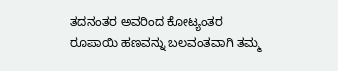ತದನಂತರ ಅವರಿಂದ ಕೋಟ್ಯಂತರ ರೂಪಾಯಿ ಹಣವನ್ನು ಬಲವಂತವಾಗಿ ತಮ್ಮ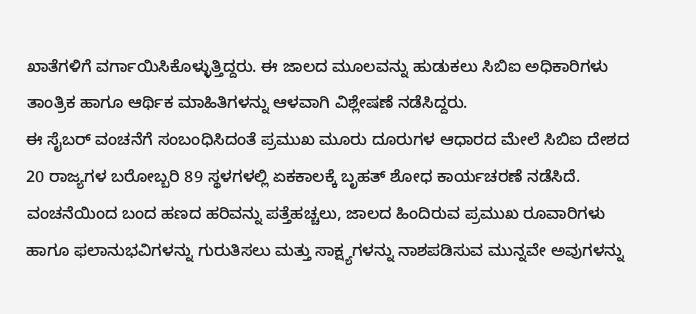ಖಾತೆಗಳಿಗೆ ವರ್ಗಾಯಿಸಿಕೊಳ್ಳುತ್ತಿದ್ದರು. ಈ ಜಾಲದ ಮೂಲವನ್ನು ಹುಡುಕಲು ಸಿಬಿಐ ಅಧಿಕಾರಿಗಳು ತಾಂತ್ರಿಕ ಹಾಗೂ ಆರ್ಥಿಕ ಮಾಹಿತಿಗಳನ್ನು ಆಳವಾಗಿ ವಿಶ್ಲೇಷಣೆ ನಡೆಸಿದ್ದರು.
ಈ ಸೈಬರ್ ವಂಚನೆಗೆ ಸಂಬಂಧಿಸಿದಂತೆ ಪ್ರಮುಖ ಮೂರು ದೂರುಗಳ ಆಧಾರದ ಮೇಲೆ ಸಿಬಿಐ ದೇಶದ 20 ರಾಜ್ಯಗಳ ಬರೋಬ್ಬರಿ 89 ಸ್ಥಳಗಳಲ್ಲಿ ಏಕಕಾಲಕ್ಕೆ ಬೃಹತ್ ಶೋಧ ಕಾರ್ಯಚರಣೆ ನಡೆಸಿದೆ. ವಂಚನೆಯಿಂದ ಬಂದ ಹಣದ ಹರಿವನ್ನು ಪತ್ತೆಹಚ್ಚಲು, ಜಾಲದ ಹಿಂದಿರುವ ಪ್ರಮುಖ ರೂವಾರಿಗಳು ಹಾಗೂ ಫಲಾನುಭವಿಗಳನ್ನು ಗುರುತಿಸಲು ಮತ್ತು ಸಾಕ್ಷ್ಯಗಳನ್ನು ನಾಶಪಡಿಸುವ ಮುನ್ನವೇ ಅವುಗಳನ್ನು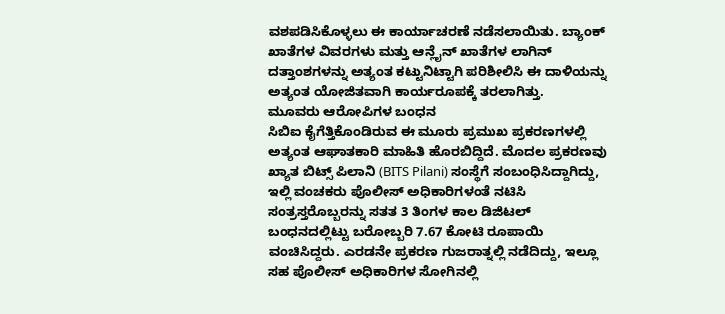ವಶಪಡಿಸಿಕೊಳ್ಳಲು ಈ ಕಾರ್ಯಾಚರಣೆ ನಡೆಸಲಾಯಿತು. ಬ್ಯಾಂಕ್ ಖಾತೆಗಳ ವಿವರಗಳು ಮತ್ತು ಆನ್ಲೈನ್ ಖಾತೆಗಳ ಲಾಗಿನ್ ದತ್ತಾಂಶಗಳನ್ನು ಅತ್ಯಂತ ಕಟ್ಟುನಿಟ್ಟಾಗಿ ಪರಿಶೀಲಿಸಿ ಈ ದಾಳಿಯನ್ನು ಅತ್ಯಂತ ಯೋಜಿತವಾಗಿ ಕಾರ್ಯರೂಪಕ್ಕೆ ತರಲಾಗಿತ್ತು.
ಮೂವರು ಆರೋಪಿಗಳ ಬಂಧನ
ಸಿಬಿಐ ಕೈಗೆತ್ತಿಕೊಂಡಿರುವ ಈ ಮೂರು ಪ್ರಮುಖ ಪ್ರಕರಣಗಳಲ್ಲಿ ಅತ್ಯಂತ ಆಘಾತಕಾರಿ ಮಾಹಿತಿ ಹೊರಬಿದ್ದಿದೆ. ಮೊದಲ ಪ್ರಕರಣವು ಖ್ಯಾತ ಬಿಟ್ಸ್ ಪಿಲಾನಿ (BITS Pilani) ಸಂಸ್ಥೆಗೆ ಸಂಬಂಧಿಸಿದ್ದಾಗಿದ್ದು, ಇಲ್ಲಿ ವಂಚಕರು ಪೊಲೀಸ್ ಅಧಿಕಾರಿಗಳಂತೆ ನಟಿಸಿ ಸಂತ್ರಸ್ತರೊಬ್ಬರನ್ನು ಸತತ 3 ತಿಂಗಳ ಕಾಲ ಡಿಜಿಟಲ್ ಬಂಧನದಲ್ಲಿಟ್ಟು ಬರೋಬ್ಬರಿ 7.67 ಕೋಟಿ ರೂಪಾಯಿ ವಂಚಿಸಿದ್ದರು. ಎರಡನೇ ಪ್ರಕರಣ ಗುಜರಾತ್ನಲ್ಲಿ ನಡೆದಿದ್ದು, ಇಲ್ಲೂ ಸಹ ಪೊಲೀಸ್ ಅಧಿಕಾರಿಗಳ ಸೋಗಿನಲ್ಲಿ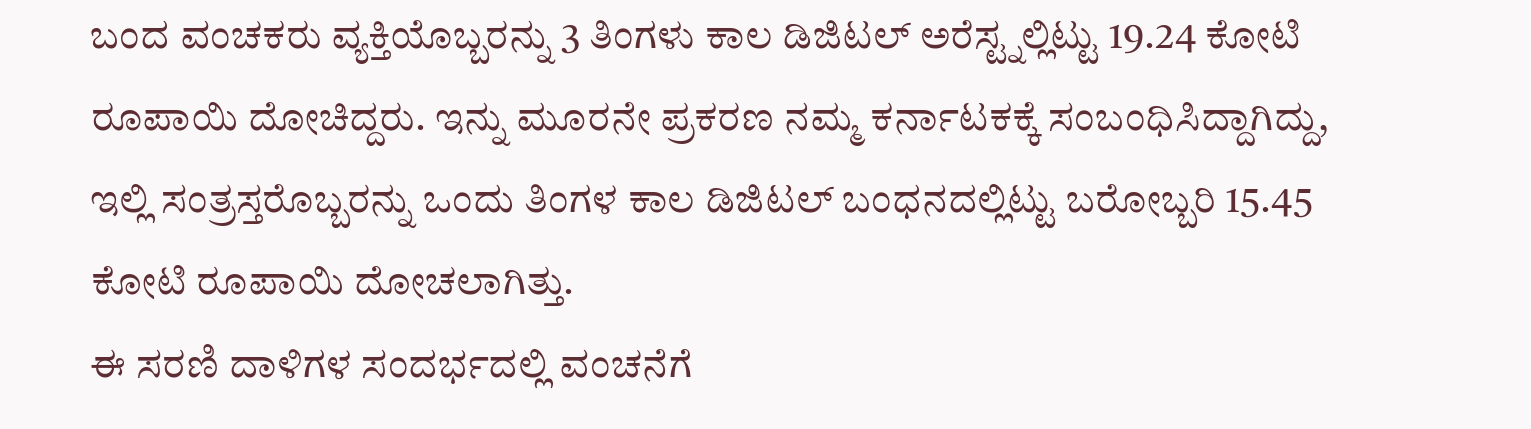ಬಂದ ವಂಚಕರು ವ್ಯಕ್ತಿಯೊಬ್ಬರನ್ನು 3 ತಿಂಗಳು ಕಾಲ ಡಿಜಿಟಲ್ ಅರೆಸ್ಟ್ನಲ್ಲಿಟ್ಟು 19.24 ಕೋಟಿ ರೂಪಾಯಿ ದೋಚಿದ್ದರು. ಇನ್ನು ಮೂರನೇ ಪ್ರಕರಣ ನಮ್ಮ ಕರ್ನಾಟಕಕ್ಕೆ ಸಂಬಂಧಿಸಿದ್ದಾಗಿದ್ದು, ಇಲ್ಲಿ ಸಂತ್ರಸ್ತರೊಬ್ಬರನ್ನು ಒಂದು ತಿಂಗಳ ಕಾಲ ಡಿಜಿಟಲ್ ಬಂಧನದಲ್ಲಿಟ್ಟು ಬರೋಬ್ಬರಿ 15.45 ಕೋಟಿ ರೂಪಾಯಿ ದೋಚಲಾಗಿತ್ತು.
ಈ ಸರಣಿ ದಾಳಿಗಳ ಸಂದರ್ಭದಲ್ಲಿ ವಂಚನೆಗೆ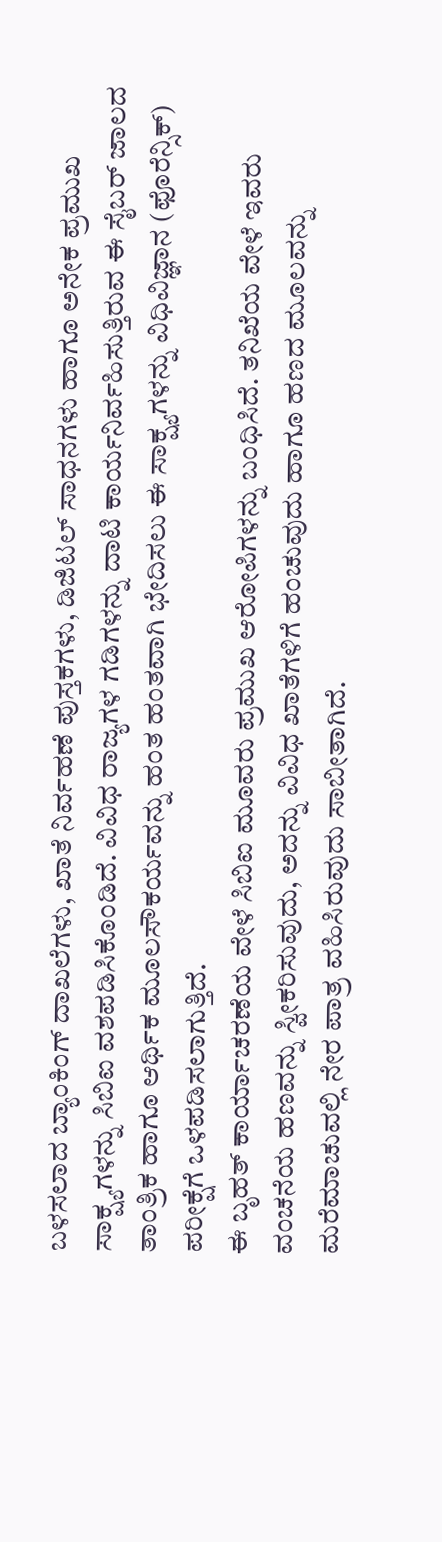ಬಳಸಲಾದ ಬ್ಯಾಂಕಿಂಗ್ ದಾಖಲೆಗಳು, ಖಾತೆ ನಿರ್ವಹಣೆ ಪುಸ್ತಕಗಳು, ಡಿಜಿಟಲ್ ಸಾಧನಗಳು ಹಾಗೂ ಅನೇಕ ಪ್ರಮುಖ ಸಾಕ್ಷ್ಯಗಳನ್ನು ಸಿಬಿಐ ವಶಪಡಿಸಿಕೊಂಡಿದೆ. ವಿವಿಧ ರಾಜ್ಯಗಳ ಗಡಿಗಳನ್ನು ದಾಟಿ ಕಾರ್ಯನಿರ್ವಹಿಸುತ್ತಿರುವ ಈ ಸೈಬರ್ ಜಾಲದ ತಾಂತ್ರಿಕ ಹಾಗೂ ಆರ್ಥಿಕ ಮೂಲಸೌಕರ್ಯವನ್ನು ಹಂತ ಹಂತವಾಗಿ ಭೇದಿಸಲು ಈ ಸಾಕ್ಷ್ಯಗಳನ್ನು ವಿಧಿವಿಜ್ಞಾನ (ಫೊರೆನ್ಸಿಕ್) ಪರೀಕ್ಷೆಗೆ ಒಳಪಡಿಸಲಾಗುತ್ತಿದೆ.
ಈ ಬೃಹತ್ ಕಾರ್ಯಾಚರಣೆಯ ವೇಳೆ ಸಿಬಿಐ ಮೂವರು ಪ್ರಮುಖ ಆರೋಪಿಗಳನ್ನು ಬಂಧಿಸಿದೆ. ತನಿಖೆಯ ವೇಳೆ ಇವರು ವಂಚನೆಯ ಹಣವನ್ನು ಸ್ವೀಕರಿಸುವುದು, ಅದನ್ನು ವಿವಿಧ ಖಾತೆಗಳಿಗೆ ಹಂಚುವುದು ಹಾಗೂ ಹಣದ ಮೂಲವನ್ನು ಮರೆಮಾಚುವಲ್ಲಿ ನೇರ ಪಾತ್ರ ವಹಿಸಿರುವುದು ಸಾಬೀತಾಗಿದೆ.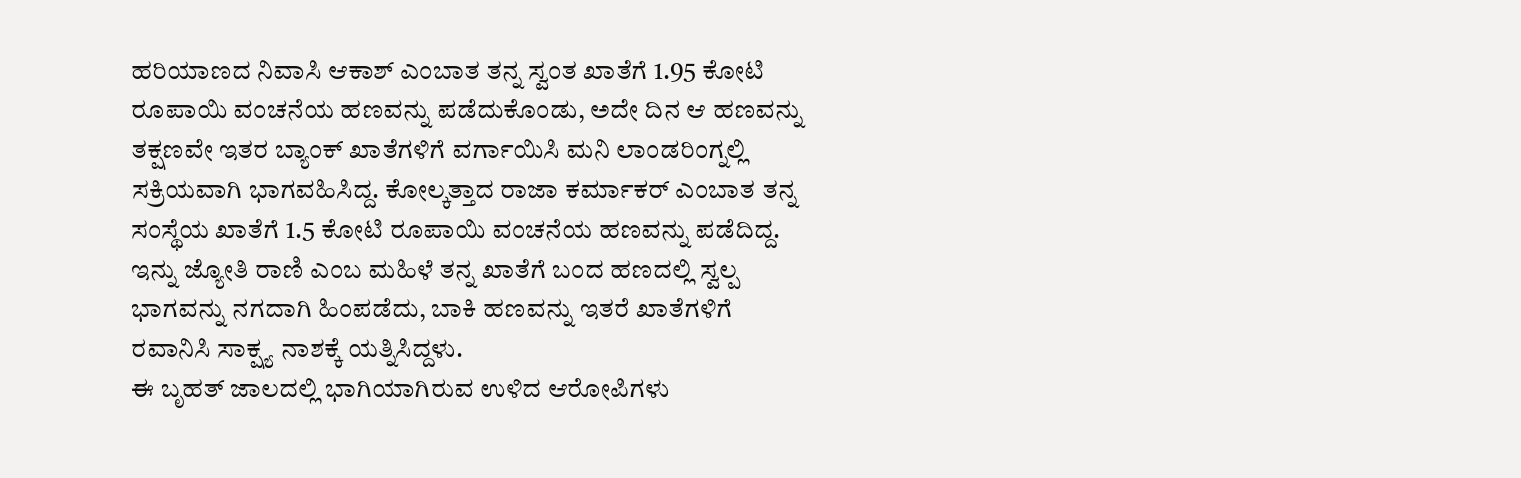ಹರಿಯಾಣದ ನಿವಾಸಿ ಆಕಾಶ್ ಎಂಬಾತ ತನ್ನ ಸ್ವಂತ ಖಾತೆಗೆ 1.95 ಕೋಟಿ ರೂಪಾಯಿ ವಂಚನೆಯ ಹಣವನ್ನು ಪಡೆದುಕೊಂಡು, ಅದೇ ದಿನ ಆ ಹಣವನ್ನು ತಕ್ಷಣವೇ ಇತರ ಬ್ಯಾಂಕ್ ಖಾತೆಗಳಿಗೆ ವರ್ಗಾಯಿಸಿ ಮನಿ ಲಾಂಡರಿಂಗ್ನಲ್ಲಿ ಸಕ್ರಿಯವಾಗಿ ಭಾಗವಹಿಸಿದ್ದ. ಕೋಲ್ಕತ್ತಾದ ರಾಜಾ ಕರ್ಮಾಕರ್ ಎಂಬಾತ ತನ್ನ ಸಂಸ್ಥೆಯ ಖಾತೆಗೆ 1.5 ಕೋಟಿ ರೂಪಾಯಿ ವಂಚನೆಯ ಹಣವನ್ನು ಪಡೆದಿದ್ದ. ಇನ್ನು ಜ್ಯೋತಿ ರಾಣಿ ಎಂಬ ಮಹಿಳೆ ತನ್ನ ಖಾತೆಗೆ ಬಂದ ಹಣದಲ್ಲಿ ಸ್ವಲ್ಪ ಭಾಗವನ್ನು ನಗದಾಗಿ ಹಿಂಪಡೆದು, ಬಾಕಿ ಹಣವನ್ನು ಇತರೆ ಖಾತೆಗಳಿಗೆ ರವಾನಿಸಿ ಸಾಕ್ಷ್ಯ ನಾಶಕ್ಕೆ ಯತ್ನಿಸಿದ್ದಳು.
ಈ ಬೃಹತ್ ಜಾಲದಲ್ಲಿ ಭಾಗಿಯಾಗಿರುವ ಉಳಿದ ಆರೋಪಿಗಳು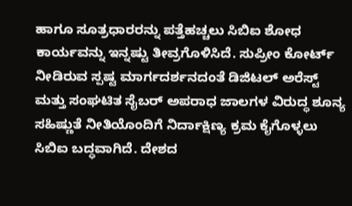ಹಾಗೂ ಸೂತ್ರಧಾರರನ್ನು ಪತ್ತೆಹಚ್ಚಲು ಸಿಬಿಐ ಶೋಧ ಕಾರ್ಯವನ್ನು ಇನ್ನಷ್ಟು ತೀವ್ರಗೊಳಿಸಿದೆ. ಸುಪ್ರೀಂ ಕೋರ್ಟ್ ನೀಡಿರುವ ಸ್ಪಷ್ಟ ಮಾರ್ಗದರ್ಶನದಂತೆ ಡಿಜಿಟಲ್ ಅರೆಸ್ಟ್ ಮತ್ತು ಸಂಘಟಿತ ಸೈಬರ್ ಅಪರಾಧ ಜಾಲಗಳ ವಿರುದ್ಧ ಶೂನ್ಯ ಸಹಿಷ್ಣುತೆ ನೀತಿಯೊಂದಿಗೆ ನಿರ್ದಾಕ್ಷಿಣ್ಯ ಕ್ರಮ ಕೈಗೊಳ್ಳಲು ಸಿಬಿಐ ಬದ್ಧವಾಗಿದೆ. ದೇಶದ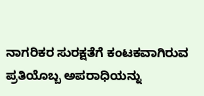ನಾಗರಿಕರ ಸುರಕ್ಷತೆಗೆ ಕಂಟಕವಾಗಿರುವ ಪ್ರತಿಯೊಬ್ಬ ಅಪರಾಧಿಯನ್ನು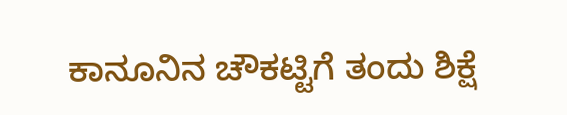ಕಾನೂನಿನ ಚೌಕಟ್ಟಿಗೆ ತಂದು ಶಿಕ್ಷೆ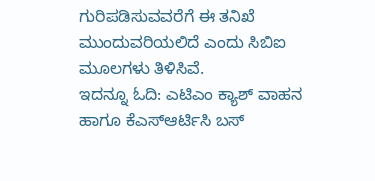ಗುರಿಪಡಿಸುವವರೆಗೆ ಈ ತನಿಖೆ ಮುಂದುವರಿಯಲಿದೆ ಎಂದು ಸಿಬಿಐ ಮೂಲಗಳು ತಿಳಿಸಿವೆ.
ಇದನ್ನೂ ಓದಿ: ಎಟಿಎಂ ಕ್ಯಾಶ್ ವಾಹನ ಹಾಗೂ ಕೆಎಸ್ಆರ್ಟಿಸಿ ಬಸ್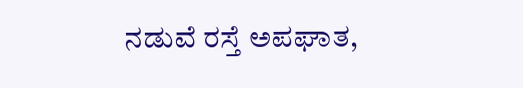ನಡುವೆ ರಸ್ತೆ ಅಪಘಾತ,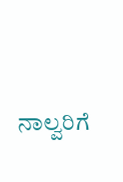ನಾಲ್ವರಿಗೆ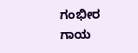ಗಂಭೀರ ಗಾಯ